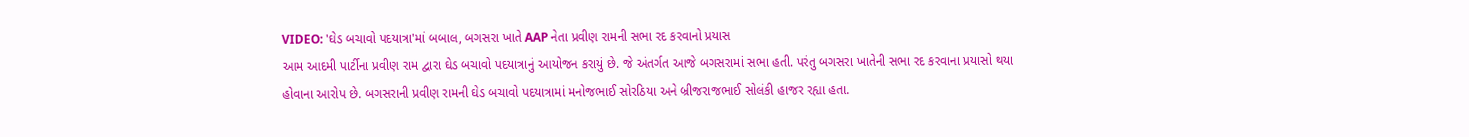VIDEO: 'ઘેડ બચાવો પદયાત્રા'માં બબાલ, બગસરા ખાતે AAP નેતા પ્રવીણ રામની સભા રદ કરવાનો પ્રયાસ
આમ આદમી પાર્ટીના પ્રવીણ રામ દ્વારા ઘેડ બચાવો પદયાત્રાનું આયોજન કરાયું છે. જે અંતર્ગત આજે બગસરામાં સભા હતી. પરંતુ બગસરા ખાતેની સભા રદ કરવાના પ્રયાસો થયા હોવાના આરોપ છે. બગસરાની પ્રવીણ રામની ઘેડ બચાવો પદયાત્રામાં મનોજભાઈ સોરઠિયા અને બ્રીજરાજભાઈ સોલંકી હાજર રહ્યા હતા.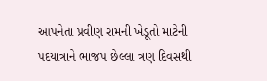આપનેતા પ્રવીણ રામની ખેડૂતો માટેની પદયાત્રાને ભાજપ છેલ્લા ત્રણ દિવસથી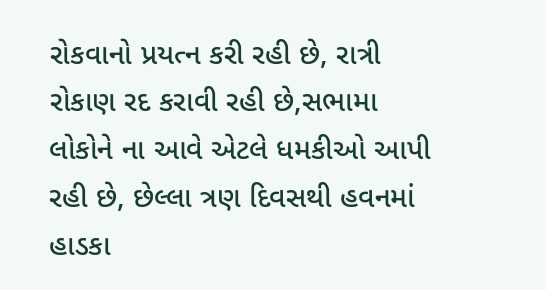રોકવાનો પ્રયત્ન કરી રહી છે, રાત્રી રોકાણ રદ કરાવી રહી છે,સભામા લોકોને ના આવે એટલે ધમકીઓ આપી રહી છે, છેલ્લા ત્રણ દિવસથી હવનમાં હાડકા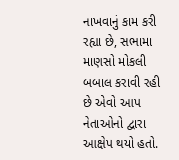નાખવાનું કામ કરી રહ્યા છે, સભામા માણસો મોકલી બબાલ કરાવી રહી છે એવો આપ નેતાઓનો દ્વારા આક્ષેપ થયો હતો.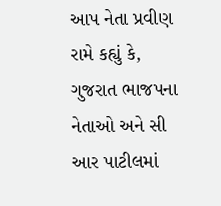આપ નેતા પ્રવીણ રામે કહ્યું કે, ગુજરાત ભાજપના નેતાઓ અને સી આર પાટીલમાં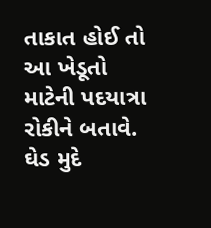તાકાત હોઈ તો આ ખેડૂતો માટેની પદયાત્રા રોકીને બતાવે. ઘેડ મુદે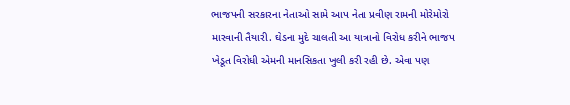ભાજપની સરકારના નેતાઓ સામે આપ નેતા પ્રવીણ રામની મોરેમોરો મારવાની તૈયારી. ઘેડના મુદે ચાલતી આ યાત્રાનો વિરોધ કરીને ભાજપ ખેડૂત વિરોધી એમની માનસિકતા ખુલી કરી રહી છે. એવા પણ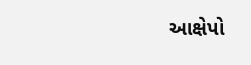આક્ષેપો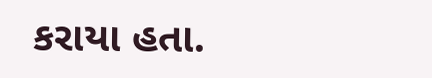કરાયા હતા.